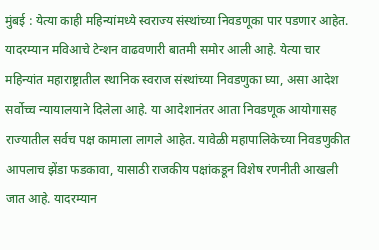मुंबई : येत्या काही महिन्यांमध्ये स्वराज्य संस्थांच्या निवडणूका पार पडणार आहेत. यादरम्यान मविआचे टेन्शन वाढवणारी बातमी समोर आली आहे. येत्या चार महिन्यांत महाराष्ट्रातील स्थानिक स्वराज संस्थांच्या निवडणुका घ्या, असा आदेश सर्वोच्च न्यायालयाने दिलेला आहे. या आदेशानंतर आता निवडणूक आयोगासह राज्यातील सर्वच पक्ष कामाला लागले आहेत. यावेळी महापालिकेच्या निवडणुकीत आपलाच झेंडा फडकावा, यासाठी राजकीय पक्षांकडून विशेष रणनीती आखली जात आहे. यादरम्यान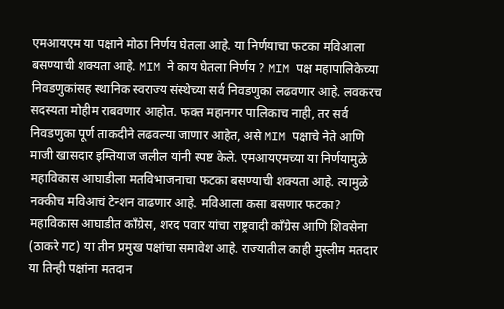एमआयएम या पक्षाने मोठा निर्णय घेतला आहे. या निर्णयाचा फटका मविआला बसण्याची शक्यता आहे. MIM ने काय घेतला निर्णय ? MIM पक्ष महापालिकेच्या निवडणुकांसह स्थानिक स्वराज्य संस्थेच्या सर्व निवडणुका लढवणार आहे. लवकरच सदस्यता मोहीम राबवणार आहोत. फक्त महानगर पालिकाच नाही, तर सर्व निवडणुका पूर्ण ताकदीने लढवल्या जाणार आहेत, असे MIM पक्षाचे नेते आणि माजी खासदार इम्तियाज जलील यांनी स्पष्ट केले. एमआयएमच्या या निर्णयामुळे महाविकास आघाडीला मतविभाजनाचा फटका बसण्याची शक्यता आहे. त्यामुळे नक्कीच मविआचं टेन्शन वाढणार आहे. मविआला कसा बसणार फटका? महाविकास आघाडीत काँग्रेस, शरद पवार यांचा राष्ट्रवादी काँग्रेस आणि शिवसेना (ठाकरे गट) या तीन प्रमुख पक्षांचा समावेश आहे. राज्यातील काही मुस्लीम मतदार या तिन्ही पक्षांना मतदान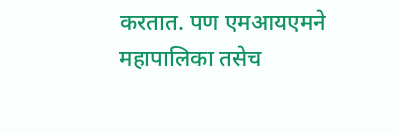करतात. पण एमआयएमने महापालिका तसेच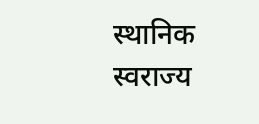स्थानिक स्वराज्य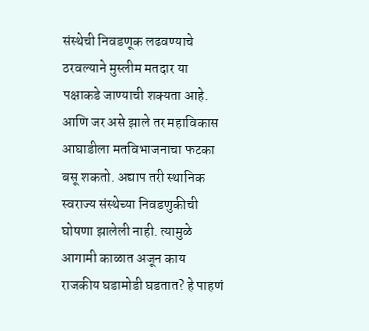संस्थेची निवडणूक लढवण्याचे ठरवल्याने मुस्लीम मतदार या पक्षाकडे जाण्याची शक्यता आहे. आणि जर असे झाले तर महाविकास आघाडीला मतविभाजनाचा फटका बसू शकतो. अद्याप तरी स्थानिक स्वराज्य संस्थेच्या निवडणुकीची घोषणा झालेली नाही. त्यामुळे आगामी काळात अजून काय राजकीय घडामोडी घडतात? हे पाहणं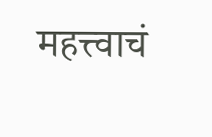महत्त्वाचं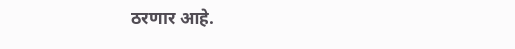ठरणार आहे.